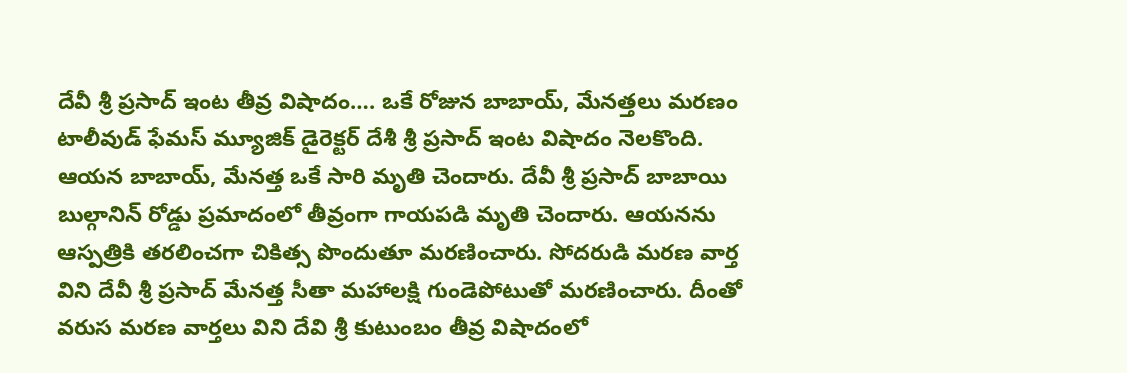దేవీ శ్రీ ప్రసాద్ ఇంట తీవ్ర విషాదం…. ఒకే రోజున బాబాయ్, మేనత్తలు మరణం
టాలీవుడ్ ఫేమస్ మ్యూజిక్ డైరెక్టర్ దేశీ శ్రీ ప్రసాద్ ఇంట విషాదం నెలకొంది. ఆయన బాబాయ్, మేనత్త ఒకే సారి మృతి చెందారు. దేవీ శ్రీ ప్రసాద్ బాబాయి బుల్గానిన్ రోడ్డు ప్రమాదంలో తీవ్రంగా గాయపడి మృతి చెందారు. ఆయనను ఆస్పత్రికి తరలించగా చికిత్స పొందుతూ మరణించారు. సోదరుడి మరణ వార్త విని దేవీ శ్రీ ప్రసాద్ మేనత్త సీతా మహాలక్షి గుండెపోటుతో మరణించారు. దీంతో వరుస మరణ వార్తలు విని దేవి శ్రీ కుటుంబం తీవ్ర విషాదంలో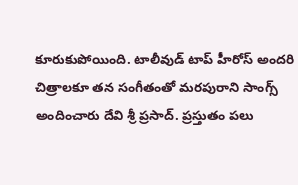కూరుకుపోయింది. టాలీవుడ్ టాప్ హీరోస్ అందరి చిత్రాలకూ తన సంగీతంతో మరపురాని సాంగ్స్ అందించారు దేవి శ్రీ ప్రసాద్. ప్రస్తుతం పలు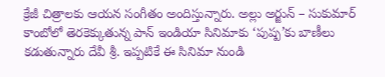క్రేజీ చిత్రాలకు ఆయన సంగీతం అందిస్తున్నారు. అల్లు అర్జున్ – సుకుమార్ కాంబోలో తెరకెక్కుతున్న పాన్ ఇండియా సినిమాకు ‘పుష్ప’కు బాణీలు కడుతున్నారు దేవీ శ్రీ. ఇప్పటికే ఈ సినిమా నుండి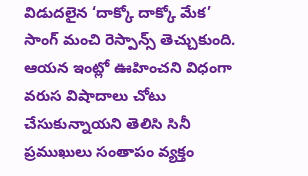విడుదలైన ‘దాక్కో దాక్కో మేక’ సాంగ్ మంచి రెస్పాన్స్ తెచ్చుకుంది. ఆయన ఇంట్లో ఊహించని విధంగా వరుస విషాదాలు చోటు చేసుకున్నాయని తెలిసి సినీ ప్రముఖులు సంతాపం వ్యక్తం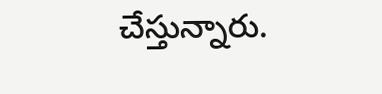చేస్తున్నారు.